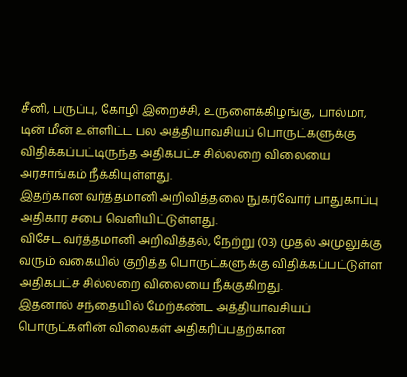சீனி, பருப்பு, கோழி இறைச்சி, உருளைக்கிழங்கு, பால்மா, டின் மீன் உள்ளிட்ட பல அத்தியாவசியப் பொருட்களுக்கு விதிக்கப்பட்டிருந்த அதிகபட்ச சில்லறை விலையை அரசாங்கம் நீக்கியுள்ளது.
இதற்கான வர்த்தமானி அறிவித்தலை நுகர்வோர் பாதுகாப்பு அதிகார சபை வெளியிட்டுள்ளது.
விசேட வர்த்தமானி அறிவித்தல், நேற்று (03) முதல் அமுலுக்கு வரும் வகையில் குறித்த பொருட்களுக்கு விதிக்கப்பட்டுள்ள அதிகபட்ச சில்லறை விலையை நீக்குகிறது.
இதனால் சந்தையில் மேற்கண்ட அத்தியாவசியப் பொருட்களின் விலைகள் அதிகரிப்பதற்கான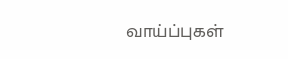வாய்ப்புகள்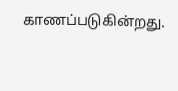காணப்படுகின்றது.